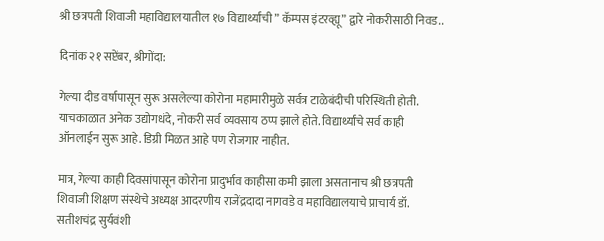श्री छत्रपती शिवाजी महाविद्यालयातील १७ विद्यार्थ्यांची ” कॅम्पस इंटरव्ह्यू” द्वारे नोकरीसाठी निवड..

दिनांक २१ सप्टेंबर, श्रीगोंदा:

गेल्या दीड वर्षापासून सुरू असलेल्या कोरोना महामारीमुळे सर्वत्र टाळेबंदीची परिस्थिती होती. याचकाळात अनेक उद्योगधंदे, नोकरी सर्व व्यवसाय ठप्प झाले होते. विद्यार्थ्यांचे सर्व काही ऑनलाईन सुरू आहे. डिग्री मिळत आहे पण रोजगार नाहीत.

मात्र, गेल्या काही दिवसांपासून कोरोना प्रादुर्भाव काहीसा कमी झाला असतानाच श्री छत्रपती शिवाजी शिक्षण संस्थेचे अध्यक्ष आदरणीय राजेंद्रदादा नागवडे व महाविद्यालयाचे प्राचार्य डॉ. सतीशचंद्र सुर्यवंशी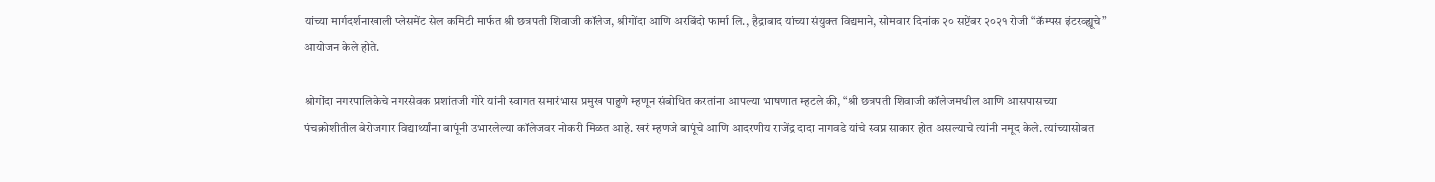यांच्या मार्गदर्शनाखाली प्लेसमेंट सेल कमिटी मार्फत श्री छत्रपती शिवाजी कॉलेज, श्रीगोंदा आणि अरबिंदो फार्मा लि., हैद्राबाद यांच्या संयुक्त विद्यमाने, सोमवार दिनांक २० सप्टेंबर २०२१ रोजी “कॅम्पस इंटरव्ह्यूचे” आयोजन केले होते.

श्रोगोंदा नगरपालिकेचे नगरसेवक प्रशांतजी गोरे यांनी स्वागत समारंभास प्रमुख पाहुणे म्हणून संबोधित करतांना आपल्या भाषणात म्हटले की, “श्री छत्रपती शिवाजी कॉलेजमधील आणि आसपासच्या पंचक्रोशीतील बेरोजगार विद्यार्थ्यांना बापूंनी उभारलेल्या कॉलेजवर नोकरी मिळत आहे. खरं म्हणजे बापूंचे आणि आदरणीय राजेंद्र दादा नागवडे यांचे स्वप्न साकार होत असल्याचे त्यांनी नमूद केले. त्यांच्यासोबत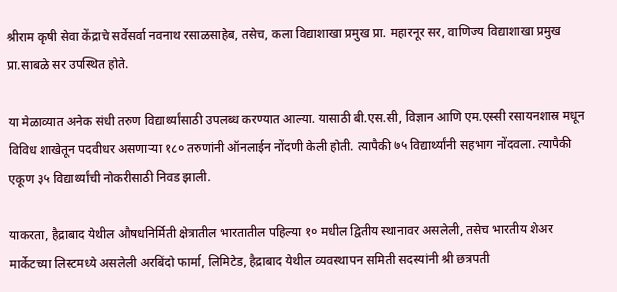श्रीराम कृषी सेवा केंद्राचे सर्वेसर्वा नवनाथ रसाळसाहेब, तसेच, कला विद्याशाखा प्रमुख प्रा. महारनूर सर, वाणिज्य विद्याशाखा प्रमुख प्रा.साबळे सर उपस्थित होते.

या मेळाव्यात अनेक संधी तरुण विद्यार्थ्यांसाठी उपलब्ध करण्यात आल्या. यासाठी बी.एस.सी, विज्ञान आणि एम.एस्सी रसायनशास्र मधून विविध शाखेतून पदवीधर असणाऱ्या १८० तरुणांनी ऑनलाईन नोंदणी केली होती. त्यापैकी ७५ विद्यार्थ्यांनी सहभाग नोंदवला. त्यापैकी एकूण ३५ विद्यार्थ्यांची नोकरीसाठी निवड झाली.

याकरता, हैद्राबाद येथील औषधनिर्मिती क्षेत्रातील भारतातील पहिल्या १० मधील द्वितीय स्थानावर असलेली, तसेच भारतीय शेअर मार्केटच्या लिस्टमध्ये असलेली अरबिंदो फार्मा, लिमिटेड, हैद्राबाद येथील व्यवस्थापन समिती सदस्यांनी श्री छत्रपती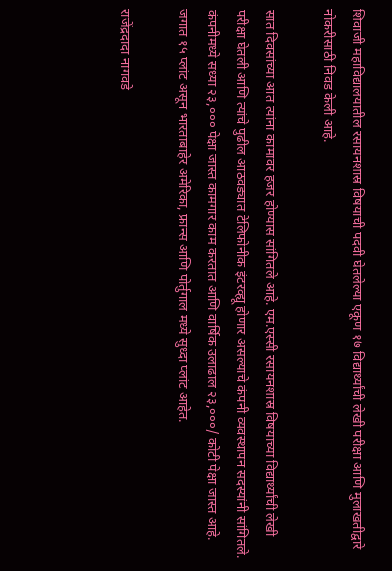शिवाजी महाविद्यालयातील रसायनशास्र विषयाची पदवी घेतलेल्या एकूण १७ विद्यार्थ्यांची लेखी परीक्षा आणि मुलाखतीद्वारे नोकरीसाठी निवड केली आहे.

सात दिवसांच्या आत त्यांना कामावर हजर होण्यास सांगितले आहे. एम.एस्सी रसायनशास्र विषयाच्या विद्यार्थ्यांची लेखी परीक्षा घेतली आणि त्यांचे पुढील आठवड्यात टेलिफोनीक इंटरव्ह्यू होणार असल्याचे कंपनी व्यवस्थापन सदस्यांनी सांगितले. कंपनीमध्ये सध्या २३,००० पेक्षा जास्त कामगार काम करतात आणि वार्षिक उलाढाल २३,०००/ कोटी पेक्षा जास्त आहे. जगात १५ प्लांट असून भारताबाहेर अमेरिका, फ्रान्स आणि पोर्तुगाल मध्ये सुध्दा प्लांट आहेत.

राजेंद्रदादा नागवडे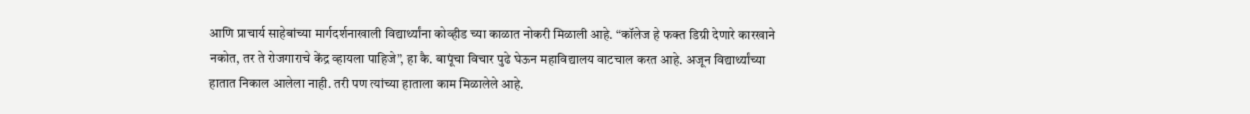आणि प्राचार्य साहेबांच्या मार्गदर्शनाखाली विद्यार्थ्यांना कोव्हीड च्या काळात नोकरी मिळाली आहे. “कॉलेज हे फक्त डिग्री देणारे कारखाने नकोत, तर ते रोजगाराचे केंद्र व्हायला पाहिजे”, हा कै. बापूंचा विचार पुढे घेऊन महाविद्यालय वाटचाल करत आहे. अजून विद्यार्थ्यांच्या हातात निकाल आलेला नाही. तरी पण त्यांच्या हाताला काम मिळालेले आहे.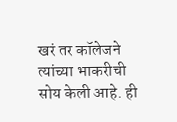खरं तर कॉलेजने त्यांच्या भाकरीची सोय केली आहे. ही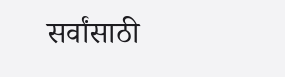सर्वांसाठी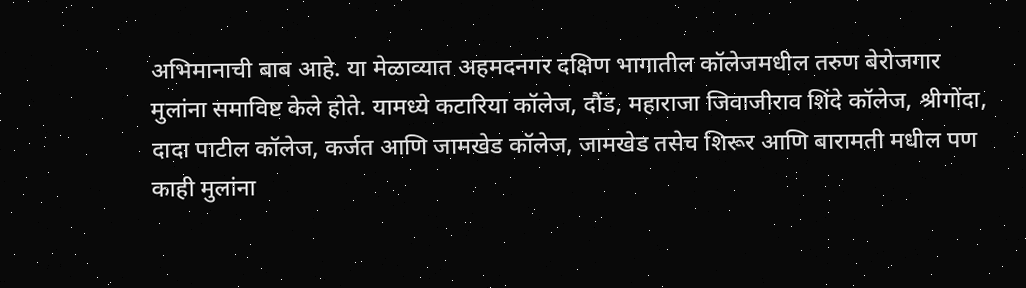अभिमानाची बाब आहे. या मेळाव्यात अहमदनगर दक्षिण भागातील कॉलेजमधील तरुण बेरोजगार मुलांना समाविष्ट केले होते. यामध्ये कटारिया कॉलेज, दौंड, महाराजा जिवाजीराव शिंदे कॉलेज, श्रीगोंदा, दादा पाटील कॉलेज, कर्जत आणि जामखेड कॉलेज, जामखेड तसेच शिरूर आणि बारामती मधील पण काही मुलांना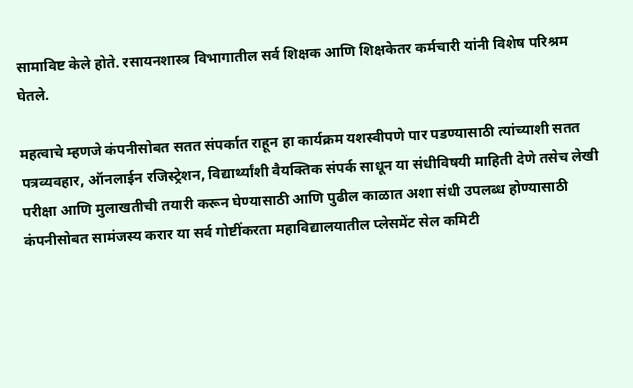सामाविष्ट केले होते. रसायनशास्त्र विभागातील सर्व शिक्षक आणि शिक्षकेतर कर्मचारी यांनी विशेष परिश्रम घेतले.

महत्वाचे म्हणजे कंपनीसोबत सतत संपर्कात राहून हा कार्यक्रम यशस्वीपणे पार पडण्यासाठी त्यांच्याशी सतत पत्रव्यवहार, ऑनलाईन रजिस्ट्रेशन, विद्यार्थ्यांशी वैयक्तिक संपर्क साधून या संधीविषयी माहिती देणे तसेच लेखी परीक्षा आणि मुलाखतीची तयारी करून घेण्यासाठी आणि पुढील काळात अशा संधी उपलब्ध होण्यासाठी कंपनीसोबत सामंजस्य करार या सर्व गोष्टींकरता महाविद्यालयातील प्लेसमेंट सेल कमिटी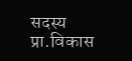सदस्य प्रा.विकास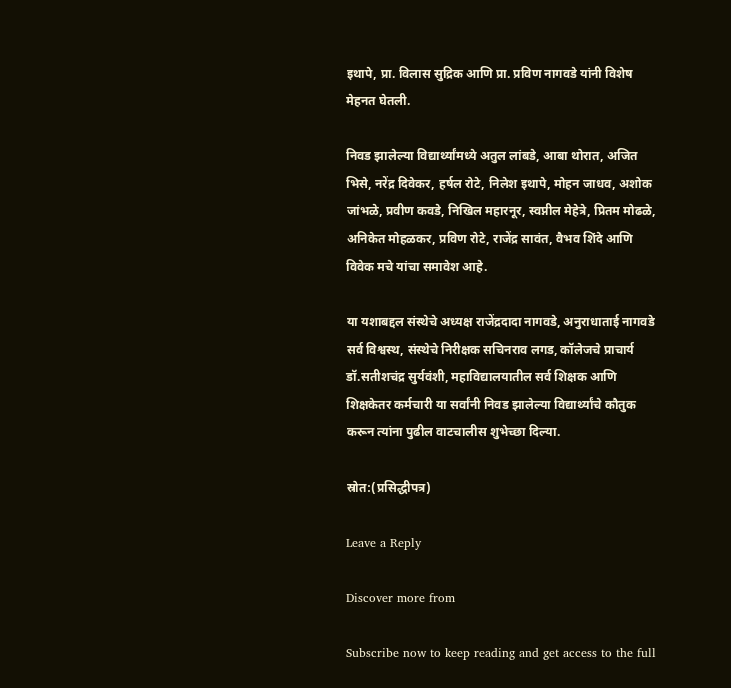इथापे, प्रा. विलास सुद्रिक आणि प्रा. प्रविण नागवडे यांनी विशेष मेहनत घेतली.

निवड झालेल्या विद्यार्थ्यांमध्ये अतुल लांबडे, आबा थोरात, अजित भिसे, नरेंद्र दिवेकर, हर्षल रोटे, निलेश इथापे, मोहन जाधव, अशोक जांभळे, प्रवीण कवडे, निखिल महारनूर, स्वप्नील मेहेत्रे, प्रितम मोढळे, अनिकेत मोहळकर, प्रविण रोटे, राजेंद्र सावंत, वैभव शिंदे आणि विवेक मचे यांचा समावेश आहे.

या यशाबद्दल संस्थेचे अध्यक्ष राजेंद्रदादा नागवडे, अनुराधाताई नागवडे सर्व विश्वस्थ, संस्थेचे निरीक्षक सचिनराव लगड, कॉलेजचे प्राचार्य डॉ.सतीशचंद्र सुर्यवंशी, महाविद्यालयातील सर्व शिक्षक आणि शिक्षकेतर कर्मचारी या सर्वांनी निवड झालेल्या विद्यार्थ्यांचे कौतुक करून त्यांना पुढील वाटचालीस शुभेच्छा दिल्या.

स्रोत:(प्रसिद्धीपत्र)

Leave a Reply

Discover more from

Subscribe now to keep reading and get access to the full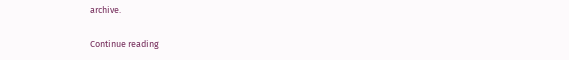archive.

Continue reading